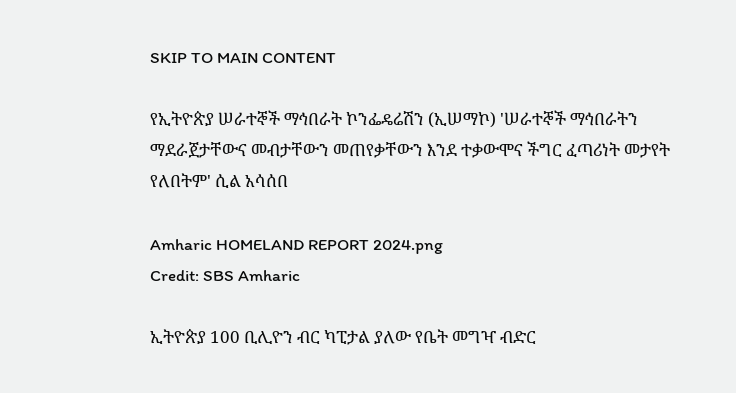SKIP TO MAIN CONTENT

የኢትዮጵያ ሠራተኞች ማኅበራት ኮንፌዴሬሽን (ኢሠማኮ) 'ሠራተኞች ማኅበራትን ማደራጀታቸውና መብታቸውን መጠየቃቸውን እንደ ተቃውሞና ችግር ፈጣሪነት መታየት የለበትም' ሲል አሳሰበ

Amharic HOMELAND REPORT 2024.png
Credit: SBS Amharic

ኢትዮጵያ 100 ቢሊዮን ብር ካፒታል ያለው የቤት መግዣ ብድር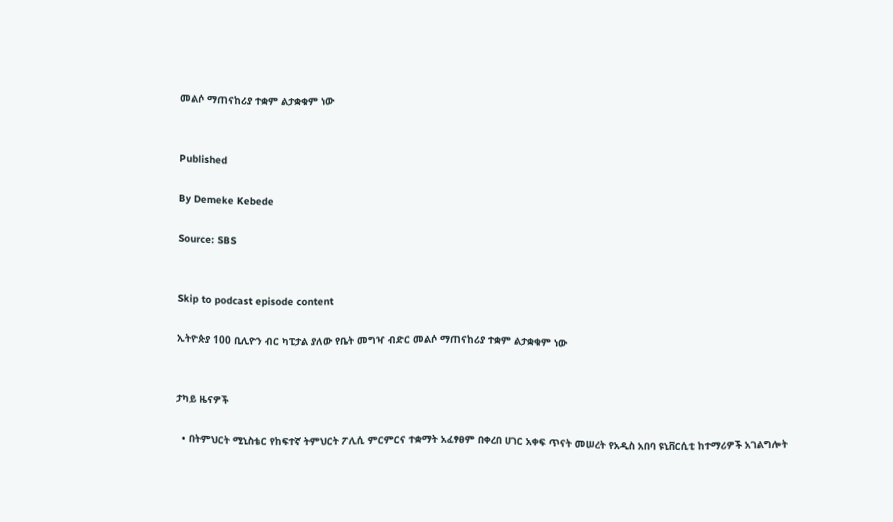መልሶ ማጠናከሪያ ተቋም ልታቋቁም ነው


Published

By Demeke Kebede

Source: SBS


Skip to podcast episode content

ኢትዮጵያ 100 ቢሊዮን ብር ካፒታል ያለው የቤት መግዣ ብድር መልሶ ማጠናከሪያ ተቋም ልታቋቁም ነው


ታካይ ዜናዎች

  • በትምህርት ሚኒስቴር የከፍተኛ ትምህርት ፖሊሲ ምርምርና ተቋማት አፈፃፀም በቀረበ ሀገር አቀፍ ጥናት መሠረት የአዲስ አበባ ዩኒቨርሲቲ ከተማሪዎች አገልግሎት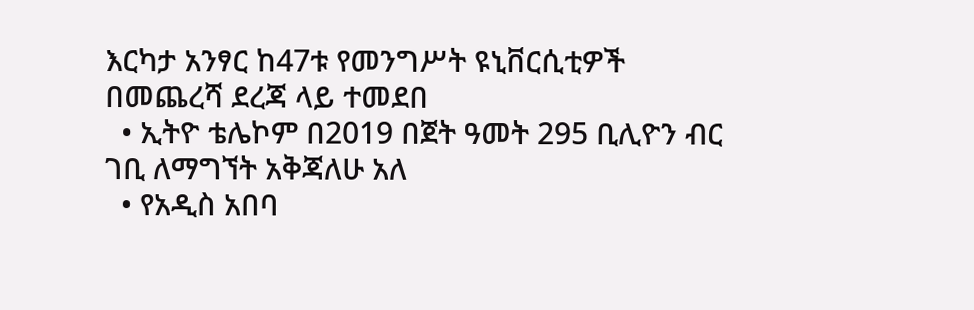እርካታ አንፃር ከ47ቱ የመንግሥት ዩኒቨርሲቲዎች በመጨረሻ ደረጃ ላይ ተመደበ
  • ኢትዮ ቴሌኮም በ2019 በጀት ዓመት 295 ቢሊዮን ብር ገቢ ለማግኘት አቅጃለሁ አለ
  • የአዲስ አበባ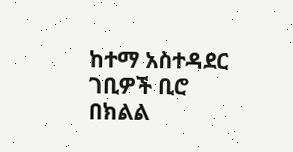ከተማ አስተዳደር ገቢዎች ቢሮ በክልል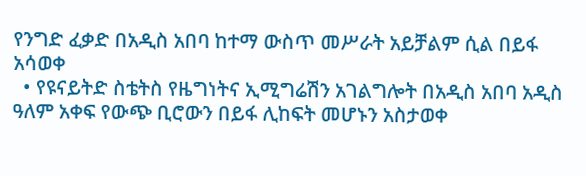የንግድ ፈቃድ በአዲስ አበባ ከተማ ውስጥ መሥራት አይቻልም ሲል በይፋ አሳወቀ
  • የዩናይትድ ስቴትስ የዜግነትና ኢሚግሬሽን አገልግሎት በአዲስ አበባ አዲስ ዓለም አቀፍ የውጭ ቢሮውን በይፋ ሊከፍት መሆኑን አስታወቀ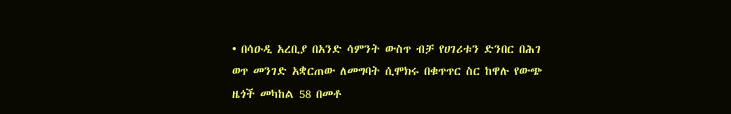• በሳዑዲ አረቢያ በአንድ ሳምንት ውስጥ ብቻ የሀገሪቱን ድንበር በሕገ ወጥ መንገድ አቋርጠው ለመግባት ሲሞክሩ በቁጥጥር ስር ከዋሉ የውጭ ዜጎች መካከል 58 በመቶ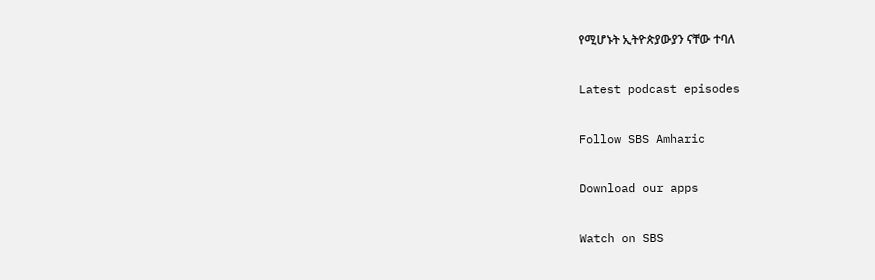የሚሆኑት ኢትዮጵያውያን ናቸው ተባለ

Latest podcast episodes

Follow SBS Amharic

Download our apps

Watch on SBS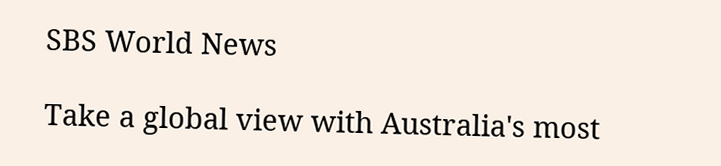SBS World News

Take a global view with Australia's most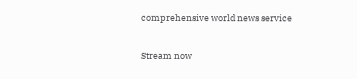comprehensive world news service

Stream now